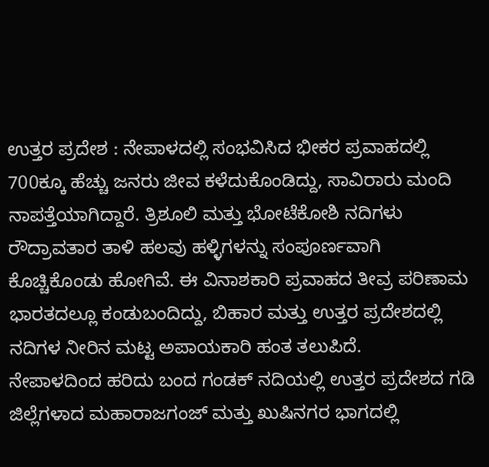ಉತ್ತರ ಪ್ರದೇಶ : ನೇಪಾಳದಲ್ಲಿ ಸಂಭವಿಸಿದ ಭೀಕರ ಪ್ರವಾಹದಲ್ಲಿ 700ಕ್ಕೂ ಹೆಚ್ಚು ಜನರು ಜೀವ ಕಳೆದುಕೊಂಡಿದ್ದು, ಸಾವಿರಾರು ಮಂದಿ ನಾಪತ್ತೆಯಾಗಿದ್ದಾರೆ. ತ್ರಿಶೂಲಿ ಮತ್ತು ಭೋಟೆಕೋಶಿ ನದಿಗಳು ರೌದ್ರಾವತಾರ ತಾಳಿ ಹಲವು ಹಳ್ಳಿಗಳನ್ನು ಸಂಪೂರ್ಣವಾಗಿ ಕೊಚ್ಚಿಕೊಂಡು ಹೋಗಿವೆ. ಈ ವಿನಾಶಕಾರಿ ಪ್ರವಾಹದ ತೀವ್ರ ಪರಿಣಾಮ ಭಾರತದಲ್ಲೂ ಕಂಡುಬಂದಿದ್ದು, ಬಿಹಾರ ಮತ್ತು ಉತ್ತರ ಪ್ರದೇಶದಲ್ಲಿ ನದಿಗಳ ನೀರಿನ ಮಟ್ಟ ಅಪಾಯಕಾರಿ ಹಂತ ತಲುಪಿದೆ.
ನೇಪಾಳದಿಂದ ಹರಿದು ಬಂದ ಗಂಡಕ್ ನದಿಯಲ್ಲಿ ಉತ್ತರ ಪ್ರದೇಶದ ಗಡಿ ಜಿಲ್ಲೆಗಳಾದ ಮಹಾರಾಜಗಂಜ್ ಮತ್ತು ಖುಷಿನಗರ ಭಾಗದಲ್ಲಿ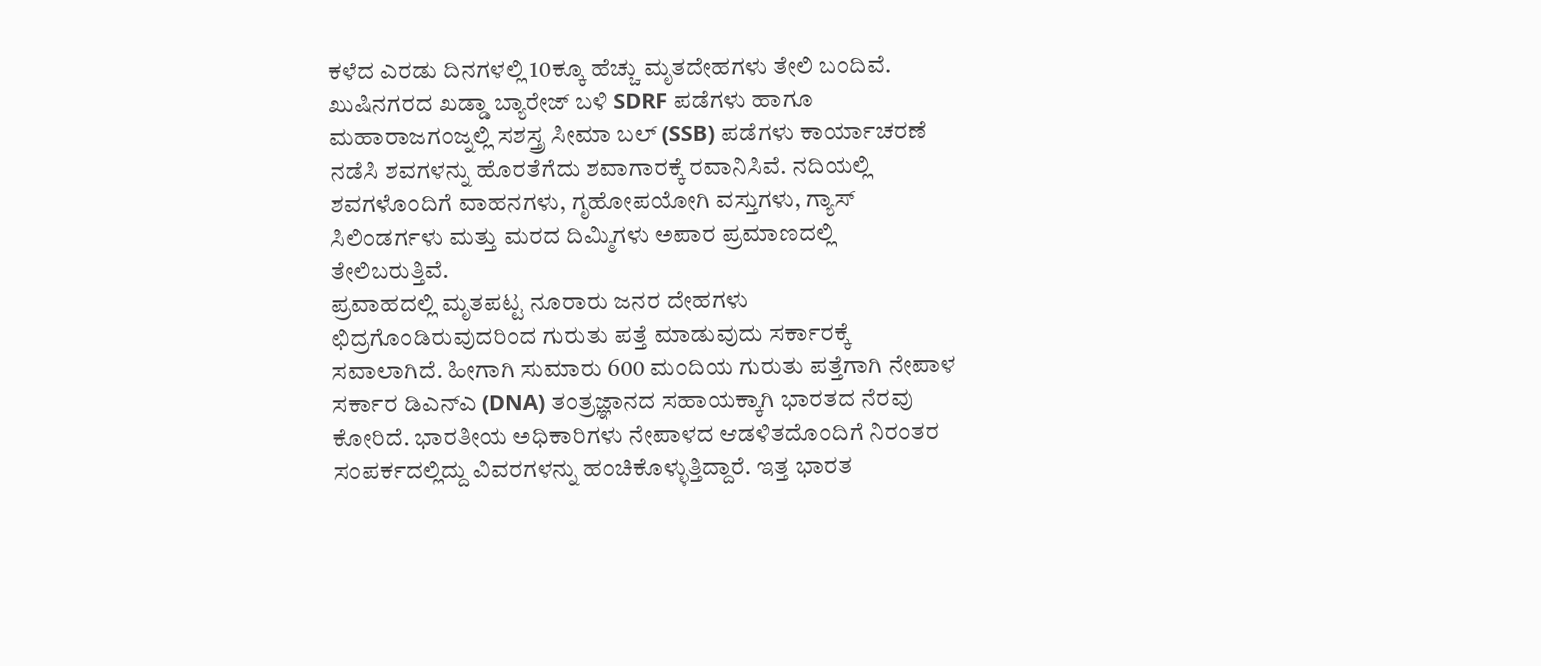ಕಳೆದ ಎರಡು ದಿನಗಳಲ್ಲಿ 10ಕ್ಕೂ ಹೆಚ್ಚು ಮೃತದೇಹಗಳು ತೇಲಿ ಬಂದಿವೆ. ಖುಷಿನಗರದ ಖಡ್ಡಾ ಬ್ಯಾರೇಜ್ ಬಳಿ SDRF ಪಡೆಗಳು ಹಾಗೂ ಮಹಾರಾಜಗಂಜ್ನಲ್ಲಿ ಸಶಸ್ತ್ರ ಸೀಮಾ ಬಲ್ (SSB) ಪಡೆಗಳು ಕಾರ್ಯಾಚರಣೆ ನಡೆಸಿ ಶವಗಳನ್ನು ಹೊರತೆಗೆದು ಶವಾಗಾರಕ್ಕೆ ರವಾನಿಸಿವೆ. ನದಿಯಲ್ಲಿ ಶವಗಳೊಂದಿಗೆ ವಾಹನಗಳು, ಗೃಹೋಪಯೋಗಿ ವಸ್ತುಗಳು, ಗ್ಯಾಸ್ ಸಿಲಿಂಡರ್ಗಳು ಮತ್ತು ಮರದ ದಿಮ್ಮಿಗಳು ಅಪಾರ ಪ್ರಮಾಣದಲ್ಲಿ ತೇಲಿಬರುತ್ತಿವೆ.
ಪ್ರವಾಹದಲ್ಲಿ ಮೃತಪಟ್ಟ ನೂರಾರು ಜನರ ದೇಹಗಳು ಛಿದ್ರಗೊಂಡಿರುವುದರಿಂದ ಗುರುತು ಪತ್ತೆ ಮಾಡುವುದು ಸರ್ಕಾರಕ್ಕೆ ಸವಾಲಾಗಿದೆ. ಹೀಗಾಗಿ ಸುಮಾರು 600 ಮಂದಿಯ ಗುರುತು ಪತ್ತೆಗಾಗಿ ನೇಪಾಳ ಸರ್ಕಾರ ಡಿಎನ್ಎ (DNA) ತಂತ್ರಜ್ಞಾನದ ಸಹಾಯಕ್ಕಾಗಿ ಭಾರತದ ನೆರವು ಕೋರಿದೆ. ಭಾರತೀಯ ಅಧಿಕಾರಿಗಳು ನೇಪಾಳದ ಆಡಳಿತದೊಂದಿಗೆ ನಿರಂತರ ಸಂಪರ್ಕದಲ್ಲಿದ್ದು ವಿವರಗಳನ್ನು ಹಂಚಿಕೊಳ್ಳುತ್ತಿದ್ದಾರೆ. ಇತ್ತ ಭಾರತ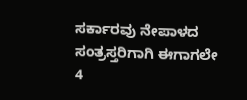ಸರ್ಕಾರವು ನೇಪಾಳದ ಸಂತ್ರಸ್ತರಿಗಾಗಿ ಈಗಾಗಲೇ 4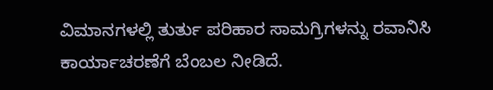ವಿಮಾನಗಳಲ್ಲಿ ತುರ್ತು ಪರಿಹಾರ ಸಾಮಗ್ರಿಗಳನ್ನು ರವಾನಿಸಿ ಕಾರ್ಯಾಚರಣೆಗೆ ಬೆಂಬಲ ನೀಡಿದೆ.